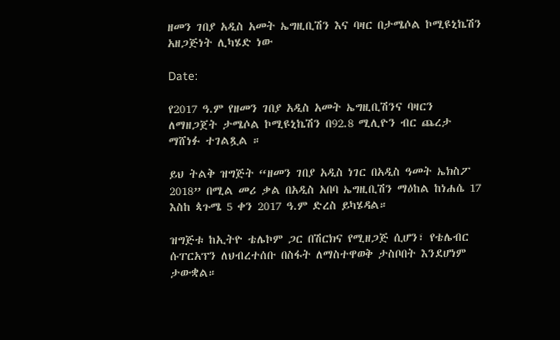ዘመን ገበያ አዲስ አመት ኤግዚቢሽን እና ባዛር በታሜሶል ኮሚዩኒኬሽን አዘጋጅነት ሊካሄድ ነው

Date:

የ2017 ዓ.ም የዘመን ገበያ አዲስ አመት ኤግዚቢሽንና ባዛርን ለማዘጋጀት ታሜሶል ኮሚዩኒኬሽን በ92.8 ሚሊዮን ብር ጨረታ ማሸነፉ ተገልጿል ።

ይህ ትልቅ ዝግጅት “ዘመን ገበያ አዲስ ነገር በአዲስ ዓመት ኤክስፖ 2018” በሚል መሪ ቃል በአዲስ አበባ ኤግዚቢሽን ማዕከል ከነሐሴ 17 እስከ ጳጉሜ 5 ቀን 2017 ዓ.ም ድረስ ይካሄዳል።

ዝግጅቱ ከኢትዮ ቴሌኮም ጋር በሽርክና የሚዘጋጅ ሲሆን፣ የቴሌብር ሱፐርአፕን ለህብረተሰቡ በስፋት ለማስተዋወቅ ታስቦበት እንደሆነም ታውቋል።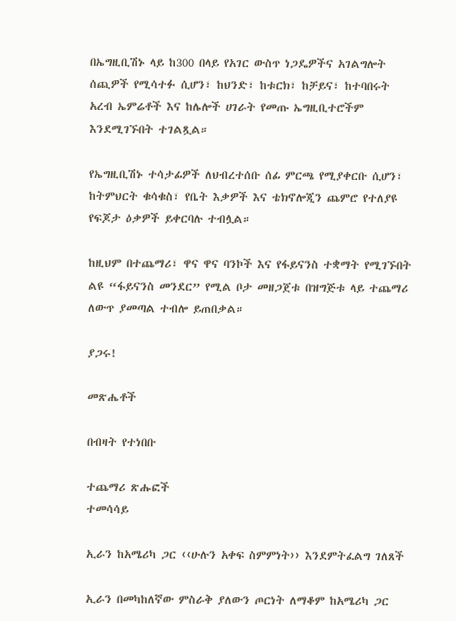በኤግዚቢሽኑ ላይ ከ300 በላይ የአገር ውስጥ ነጋዴዎችና አገልግሎት ሰጪዎች የሚሳተፉ ሲሆን፣ ከህንድ፣ ከቱርክ፣ ከቻይና፣ ከተባበሩት አረብ ኤምሬቶች እና ከሌሎች ሀገራት የመጡ ኤግዚቢተሮችም እንደሚገኙበት ተገልጿል።

የኤግዚቢሽኑ ተሳታፊዎች ለህብረተሰቡ ሰፊ ምርጫ የሚያቀርቡ ሲሆን፣ ከትምህርት ቁሳቁስ፣ የቤት እቃዎች እና ቴክኖሎጂን ጨምሮ የተለያዩ የፍጆታ ዕቃዎች ይቀርባሉ ተብሏል።

ከዚህም በተጨማሪ፣ ዋና ዋና ባንኮች እና የፋይናንስ ተቋማት የሚገኙበት ልዩ “ፋይናንስ መንደር” የሚል ቦታ መዘጋጀቱ በዝግጅቱ ላይ ተጨማሪ ለውጥ ያመጣል ተብሎ ይጠበቃል።

ያጋሩ!

መጽሔቶች

በብዛት የተነበቡ

ተጨማሪ ጽሑፎች
ተመሳሳይ

ኢራን ከአሜሪካ ጋር ‹‹ሁሉን አቀፍ ስምምነት›› እንደምትፈልግ ገለጸች

ኢራን በመካከለኛው ምስራቅ ያለውን ጦርነት ለማቆም ከአሜሪካ ጋር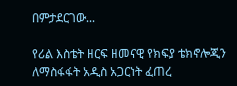በምታደርገው...

የሪል እስቴት ዘርፍ ዘመናዊ የክፍያ ቴክኖሎጂን ለማስፋፋት አዲስ አጋርነት ፈጠረ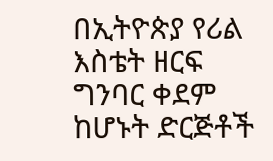በኢትዮጵያ የሪል እስቴት ዘርፍ ግንባር ቀደም ከሆኑት ድርጅቶች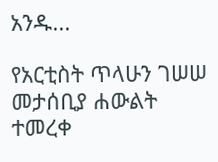አንዱ...

የአርቲስት ጥላሁን ገሠሠ መታሰቢያ ሐውልት ተመረቀ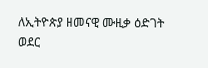ለኢትዮጵያ ዘመናዊ ሙዚቃ ዕድገት ወደር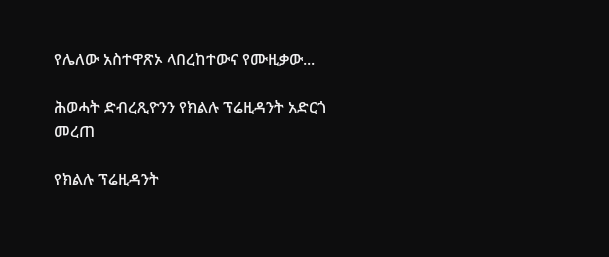የሌለው አስተዋጽኦ ላበረከተውና የሙዚቃው...

ሕወሓት ድብረጺዮንን የክልሉ ፕሬዚዳንት አድርጎ መረጠ

የክልሉ ፕሬዚዳንት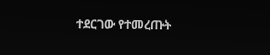ተደርገው የተመረጡት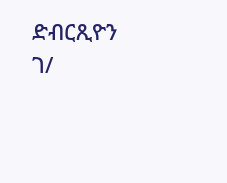ድብርጺዮን ገ/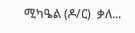ሚካዔል (ዶ/ር)  ቃለ...